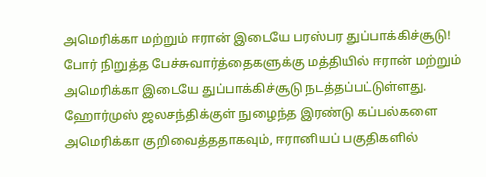அமெரிக்கா மற்றும் ஈரான் இடையே பரஸ்பர துப்பாக்கிச்சூடு!
போர் நிறுத்த பேச்சுவார்த்தைகளுக்கு மத்தியில் ஈரான் மற்றும் அமெரிக்கா இடையே துப்பாக்கிச்சூடு நடத்தப்பட்டுள்ளது. ஹோர்முஸ் ஜலசந்திக்குள் நுழைந்த இரண்டு கப்பல்களை அமெரிக்கா குறிவைத்ததாகவும், ஈரானியப் பகுதிகளில்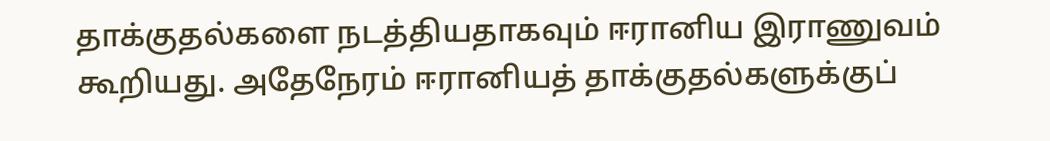தாக்குதல்களை நடத்தியதாகவும் ஈரானிய இராணுவம் கூறியது. அதேநேரம் ஈரானியத் தாக்குதல்களுக்குப்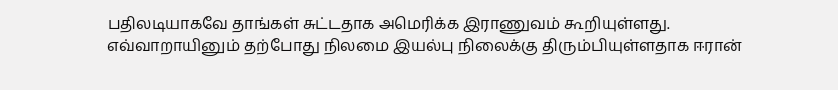பதிலடியாகவே தாங்கள் சுட்டதாக அமெரிக்க இராணுவம் கூறியுள்ளது. எவ்வாறாயினும் தற்போது நிலமை இயல்பு நிலைக்கு திரும்பியுள்ளதாக ஈரான்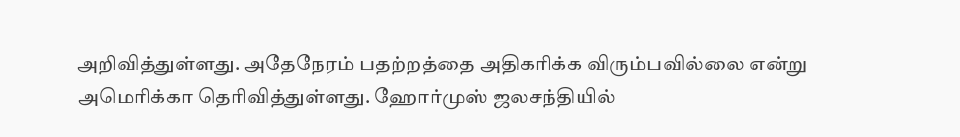அறிவித்துள்ளது. அதேநேரம் பதற்றத்தை அதிகரிக்க விரும்பவில்லை என்று அமெரிக்கா தெரிவித்துள்ளது. ஹோர்முஸ் ஜலசந்தியில்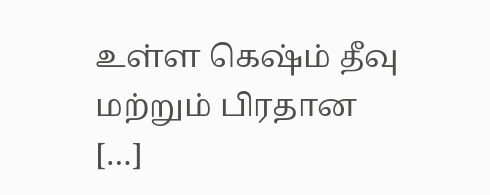உள்ள கெஷ்ம் தீவு மற்றும் பிரதான […]